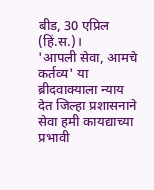बीड, 30 एप्रिल (हिं.स.)।
'आपली सेवा, आमचे कर्तव्य' या ब्रीदवाक्याला न्याय देत जिल्हा प्रशासनाने सेवा हमी कायद्याच्या प्रभावी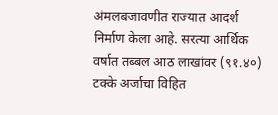अंमलबजावणीत राज्यात आदर्श निर्माण केला आहे. सरत्या आर्थिक वर्षात तब्बल आठ लाखांवर (९१.४०) टक्के अर्जाचा विहित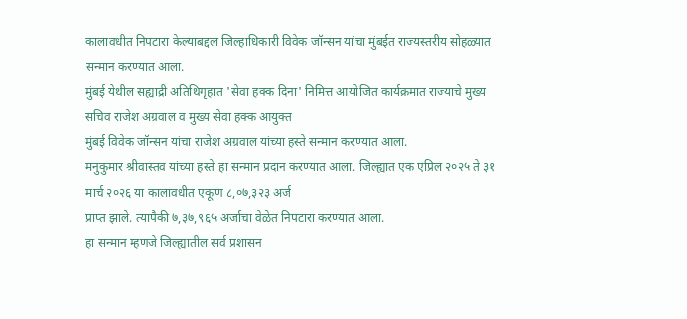कालावधीत निपटारा केल्याबद्दल जिल्हाधिकारी विवेक जॉन्सन यांचा मुंबईत राज्यस्तरीय सोहळ्यात सन्मान करण्यात आला.
मुंबई येथील सह्याद्री अतिथिगृहात 'सेवा हक्क दिना' निमित्त आयोजित कार्यक्रमात राज्याचे मुख्य सचिव राजेश अग्रवाल व मुख्य सेवा हक्क आयुक्त
मुंबई विवेक जॉन्सन यांचा राजेश अग्रवाल यांच्या हस्ते सन्मान करण्यात आला.
मनुकुमार श्रीवास्तव यांच्या हस्ते हा सन्मान प्रदान करण्यात आला. जिल्ह्यात एक एप्रिल २०२५ ते ३१ मार्च २०२६ या कालावधीत एकूण ८,०७,३२३ अर्ज
प्राप्त झाले. त्यापैकी ७,३७,९६५ अर्जाचा वेळेत निपटारा करण्यात आला.
हा सन्मान म्हणजे जिल्ह्यातील सर्व प्रशासन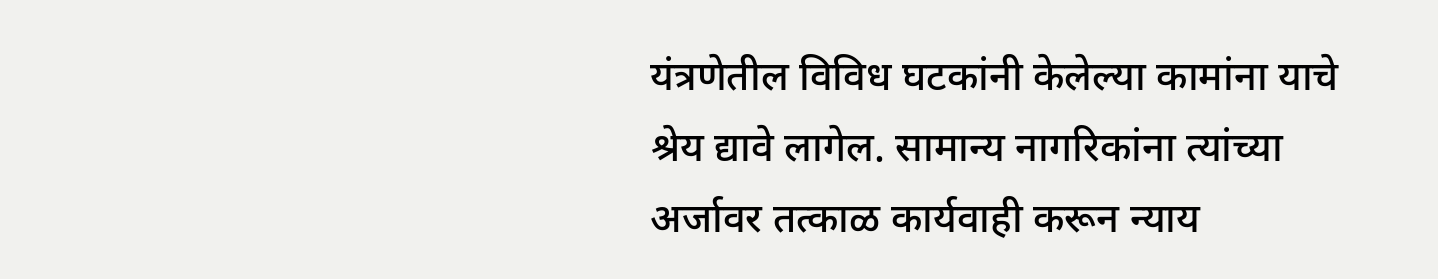यंत्रणेतील विविध घटकांनी केलेल्या कामांना याचे श्रेय द्यावे लागेल. सामान्य नागरिकांना त्यांच्या अर्जावर तत्काळ कार्यवाही करून न्याय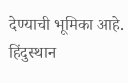देण्याची भूमिका आहे.
हिंदुस्थान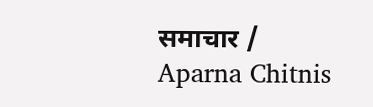समाचार / Aparna Chitnis